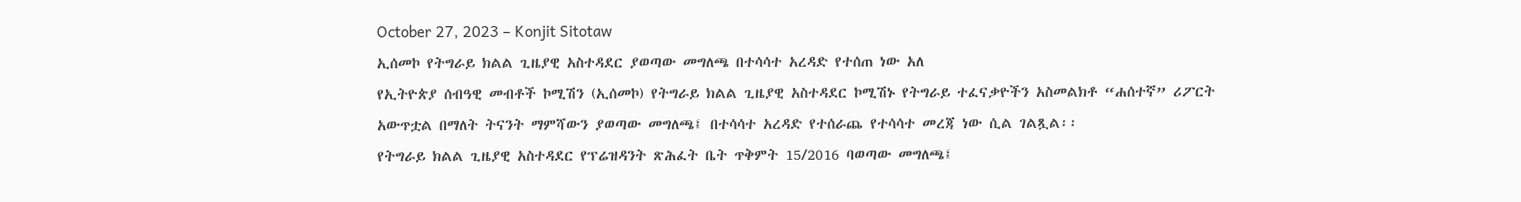October 27, 2023 – Konjit Sitotaw
ኢሰመኮ የትግራይ ክልል ጊዜያዊ አስተዳደር ያወጣው መግለጫ በተሳሳተ አረዳድ የተሰጠ ነው አለ
የኢትዮጵያ ሰብዓዊ መብቶች ኮሚሽን (ኢሰመኮ) የትግራይ ክልል ጊዜያዊ አስተዳደር ኮሚሽኑ የትግራይ ተፈናቃዮችን አስመልክቶ “ሐሰተኛ” ሪፖርት አውጥቷል በማለት ትናንት ማምሻውን ያወጣው መግለጫ፤ በተሳሳተ አረዳድ የተሰራጨ የተሳሳተ መረጃ ነው ሲል ገልጿል፡፡
የትግራይ ክልል ጊዜያዊ አስተዳደር የፕሬዝዳንት ጽሕፈት ቤት ጥቅምት 15/2016 ባወጣው መግለጫ፤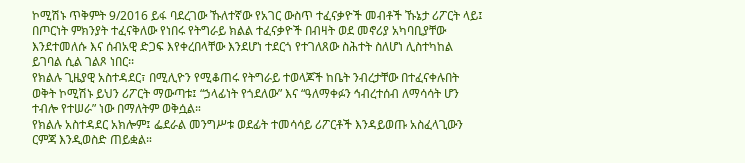ኮሚሽኑ ጥቅምት 9/2016 ይፋ ባደረገው ኹለተኛው የአገር ውስጥ ተፈናቃዮች መብቶች ኹኔታ ሪፖርት ላይ፤ በጦርነት ምክንያት ተፈናቅለው የነበሩ የትግራይ ክልል ተፈናቃዮች በብዛት ወደ መኖሪያ አካባቢያቸው እንደተመለሱ እና ሰብአዊ ድጋፍ እየቀረበላቸው እንደሆነ ተደርጎ የተገለጸው ስሕተት ስለሆነ ሊስተካከል ይገባል ሲል ገልጾ ነበር፡፡
የክልሉ ጊዜያዊ አስተዳደር፣ በሚሊዮን የሚቆጠሩ የትግራይ ተወላጆች ከቤት ንብረታቸው በተፈናቀሉበት ወቅት ኮሚሽኑ ይህን ሪፖርት ማውጣቱ፤ “ኃላፊነት የጎደለው” እና “ዓለማቀፉን ኅብረተሰብ ለማሳሳት ሆን ተብሎ የተሠራ” ነው በማለትም ወቅሷል።
የክልሉ አስተዳደር አክሎም፤ ፌደራል መንግሥቱ ወደፊት ተመሳሳይ ሪፖርቶች እንዳይወጡ አስፈላጊውን ርምጃ እንዲወስድ ጠይቋል።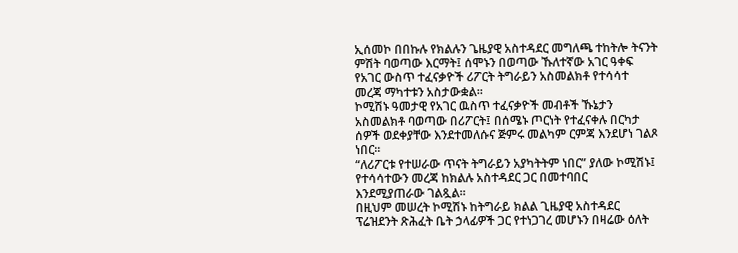ኢሰመኮ በበኩሉ የክልሉን ጌዜያዊ አስተዳደር መግለጫ ተከትሎ ትናንት ምሽት ባወጣው እርማት፤ ሰሞኑን በወጣው ኹለተኛው አገር ዓቀፍ የአገር ውስጥ ተፈናቃዮች ሪፖርት ትግራይን አስመልክቶ የተሳሳተ መረጃ ማካተቱን አስታውቋል።
ኮሚሽኑ ዓመታዊ የአገር ዉስጥ ተፈናቃዮች መብቶች ኹኔታን አስመልክቶ ባወጣው በሪፖርት፤ በሰሜኑ ጦርነት የተፈናቀሉ በርካታ ሰዎች ወደቀያቸው እንደተመለሱና ጅምሩ መልካም ርምጃ እንደሆነ ገልጾ ነበር።
“ለሪፖርቱ የተሠራው ጥናት ትግራይን አያካትትም ነበር” ያለው ኮሚሽኑ፤ የተሳሳተውን መረጃ ከክልሉ አስተዳደር ጋር በመተባበር እንደሚያጠራው ገልጿል።
በዚህም መሠረት ኮሚሽኑ ከትግራይ ክልል ጊዜያዊ አስተዳደር ፕሬዝደንት ጽሕፈት ቤት ኃላፊዎች ጋር የተነጋገረ መሆኑን በዛሬው ዕለት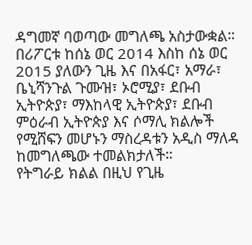ዳግመኛ ባወጣው መግለጫ አስታውቋል።
በሪፖርቱ ከሰኔ ወር 2014 እስከ ሰኔ ወር 2015 ያለውን ጊዜ እና በአፋር፣ አማራ፣ ቤኒሻንጉል ጉሙዝ፣ ኦሮሚያ፣ ደቡብ ኢትዮጵያ፣ ማእከላዊ ኢትዮጵያ፣ ደቡብ ምዕራብ ኢትዮጵያ እና ሶማሊ ክልሎች የሚሸፍን መሆኑን ማስረዳቱን አዲስ ማለዳ ከመግለጫው ተመልክታለች።
የትግራይ ክልል በዚህ የጊዜ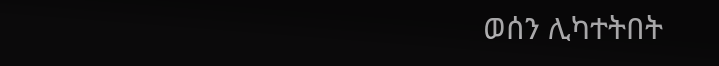ወሰን ሊካተትበት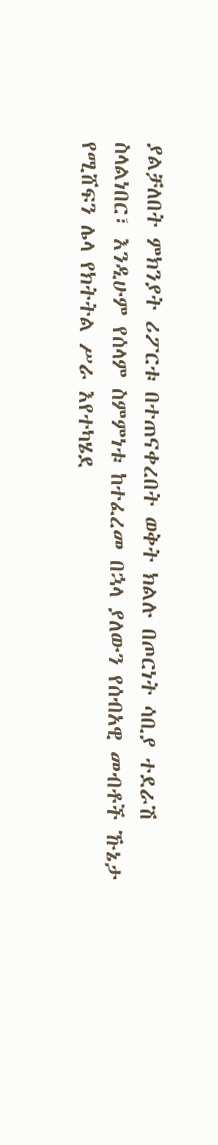ያልቻለበት ምክንያት ሪፖርቱ በተጠናቀረበት ወቅት ክልሉ በጦርነት ሳቢያ ተደራሽ ስላልነበር፣ እንዲሁም የሰላም ስምምነቱ ከተፈረመ በኋላ ያለውን የሰብአዊ መብቶች ኹኔታ የሚሸፍን ሌላ የክትትል ሥራ እየተካሄደ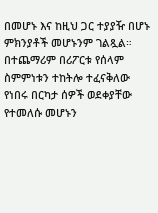በመሆኑ እና ከዚህ ጋር ተያያዥ በሆኑ ምክንያቶች መሆኑንም ገልጿል።
በተጨማሪም በሪፖርቱ የሰላም ስምምነቱን ተከትሎ ተፈናቅለው የነበሩ በርካታ ሰዎች ወደቀያቸው የተመለሱ መሆኑን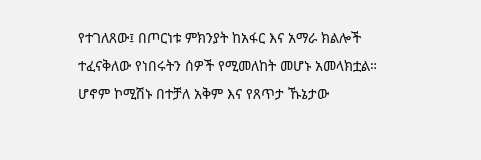የተገለጸው፤ በጦርነቱ ምክንያት ከአፋር እና አማራ ክልሎች ተፈናቅለው የነበሩትን ሰዎች የሚመለከት መሆኑ አመላክቷል።
ሆኖም ኮሚሽኑ በተቻለ አቅም እና የጸጥታ ኹኔታው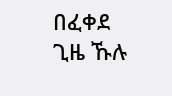በፈቀደ ጊዜ ኹሉ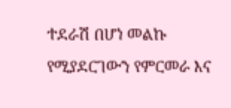ተደራሽ በሆነ መልኩ የሚያደርገውን የምርመራ እና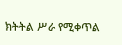ክትትል ሥራ የሚቀጥል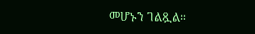መሆኑን ገልጿል።